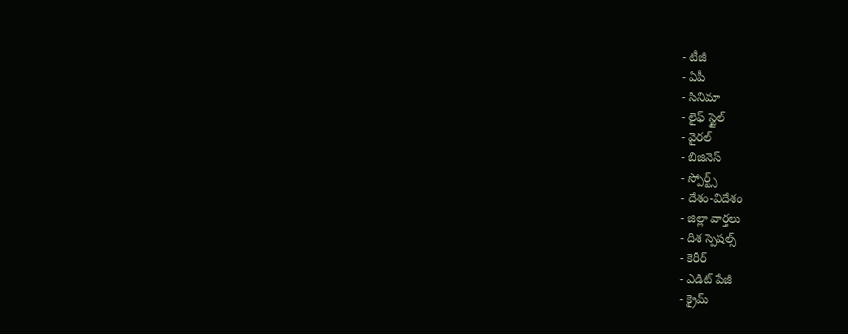- టీజీ
- ఏపీ
- సినిమా
- లైఫ్ స్టైల్
- వైరల్
- బిజినెస్
- స్పోర్ట్స్
- దేశం-విదేశం
- జిల్లా వార్తలు
- దిశ స్పెషల్స్
- కెరీర్
- ఎడిట్ పేజీ
- క్రైమ్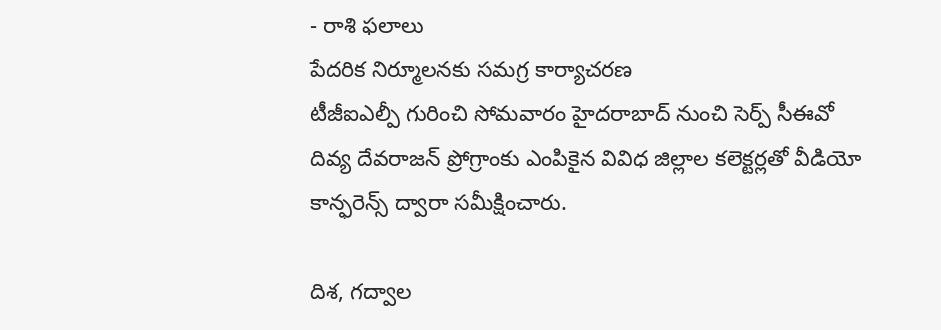- రాశి ఫలాలు
పేదరిక నిర్మూలనకు సమగ్ర కార్యాచరణ
టీజీఐఎల్పీ గురించి సోమవారం హైదరాబాద్ నుంచి సెర్ప్ సీఈవో దివ్య దేవరాజన్ ప్రోగ్రాంకు ఎంపికైన వివిధ జిల్లాల కలెక్టర్లతో వీడియో కాన్ఫరెన్స్ ద్వారా సమీక్షించారు.

దిశ, గద్వాల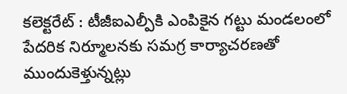కలెక్టరేట్ : టీజీఐఎల్పీకి ఎంపికైన గట్టు మండలంలో పేదరిక నిర్మూలనకు సమగ్ర కార్యాచరణతో ముందుకెళ్తున్నట్లు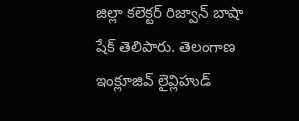జిల్లా కలెక్టర్ రిజ్వాన్ బాషా షేక్ తెలిపారు. తెలంగాణ ఇంక్లూజివ్ లైవ్లిహుడ్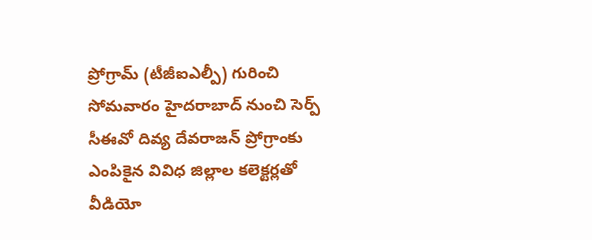ప్రోగ్రామ్ (టీజీఐఎల్పీ) గురించి సోమవారం హైదరాబాద్ నుంచి సెర్ప్ సీఈవో దివ్య దేవరాజన్ ప్రోగ్రాంకు ఎంపికైన వివిధ జిల్లాల కలెక్టర్లతో వీడియో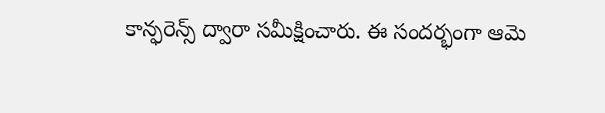కాన్ఫరెన్స్ ద్వారా సమీక్షించారు. ఈ సందర్భంగా ఆమె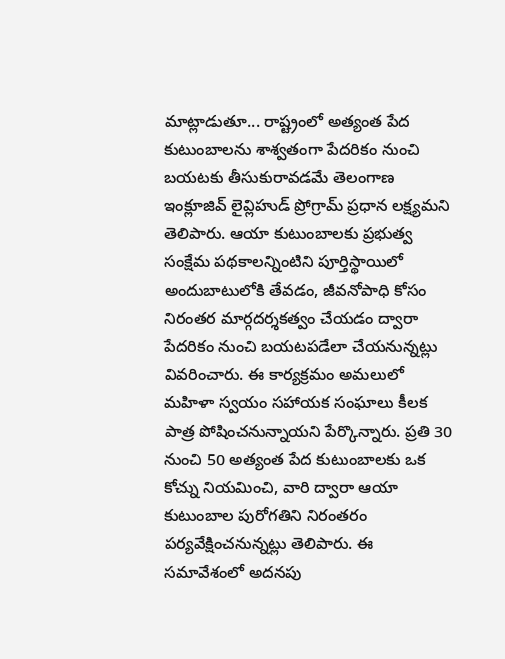మాట్లాడుతూ... రాష్ట్రంలో అత్యంత పేద కుటుంబాలను శాశ్వతంగా పేదరికం నుంచి బయటకు తీసుకురావడమే తెలంగాణ ఇంక్లూజివ్ లైవ్లిహుడ్ ప్రోగ్రామ్ ప్రధాన లక్ష్యమని తెలిపారు. ఆయా కుటుంబాలకు ప్రభుత్వ సంక్షేమ పథకాలన్నింటిని పూర్తిస్థాయిలో అందుబాటులోకి తేవడం, జీవనోపాధి కోసం నిరంతర మార్గదర్శకత్వం చేయడం ద్వారా పేదరికం నుంచి బయటపడేలా చేయనున్నట్లు వివరించారు. ఈ కార్యక్రమం అమలులో మహిళా స్వయం సహాయక సంఘాలు కీలక పాత్ర పోషించనున్నాయని పేర్కొన్నారు. ప్రతి 30 నుంచి 50 అత్యంత పేద కుటుంబాలకు ఒక కోచ్ను నియమించి, వారి ద్వారా ఆయా కుటుంబాల పురోగతిని నిరంతరం పర్యవేక్షించనున్నట్లు తెలిపారు. ఈ సమావేశంలో అదనపు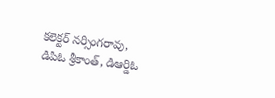కలెక్టర్ నర్సింగరావు, డిపిఓ శ్రీకాంత్, డిఆర్డిఓ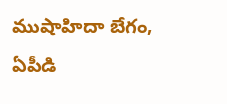ముషాహిదా బేగం, ఏపీడి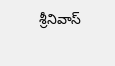శ్రీనివాస్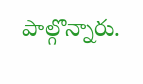పాల్గొన్నారు.